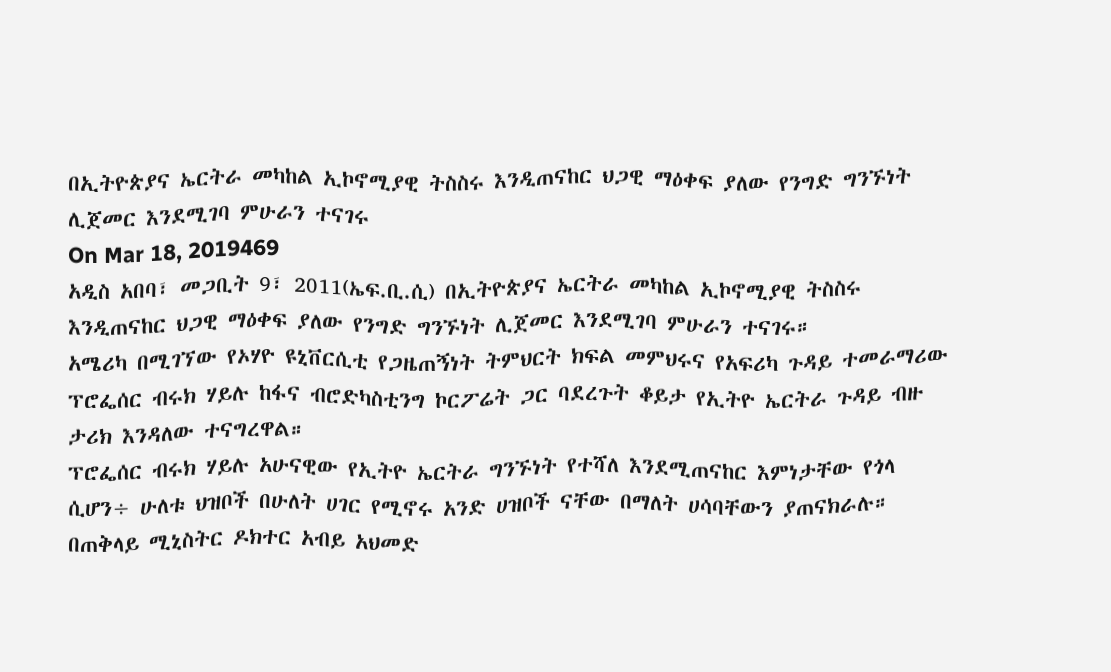በኢትዮጵያና ኤርትራ መካከል ኢኮኖሚያዊ ትስስሩ እንዲጠናከር ህጋዊ ማዕቀፍ ያለው የንግድ ግንኙነት ሊጀመር እንደሚገባ ምሁራን ተናገሩ
On Mar 18, 2019469
አዲስ አበባ፣ መጋቢት 9፣ 2011(ኤፍ.ቢ.ሲ) በኢትዮጵያና ኤርትራ መካከል ኢኮኖሚያዊ ትስስሩ እንዲጠናከር ህጋዊ ማዕቀፍ ያለው የንግድ ግንኙነት ሊጀመር እንደሚገባ ምሁራን ተናገሩ።
አሜሪካ በሚገኘው የኦሃዮ ዩኒቨርሲቲ የጋዜጠኝነት ትምህርት ክፍል መምህሩና የአፍሪካ ጉዳይ ተመራማሪው ፕሮፌሰር ብሩክ ሃይሉ ከፋና ብሮድካስቲንግ ኮርፖሬት ጋር ባደረጉት ቆይታ የኢትዮ ኤርትራ ጉዳይ ብዙ ታሪክ እንዳለው ተናግረዋል።
ፕሮፌሰር ብሩክ ሃይሉ አሁናዊው የኢትዮ ኤርትራ ግንኙነት የተሻለ እንደሚጠናከር እምነታቸው የጎላ ሲሆን÷ ሁለቱ ህዝቦች በሁለት ሀገር የሚኖሩ አንድ ሀዝቦች ናቸው በማለት ሀሳባቸውን ያጠናክራሉ።
በጠቅላይ ሚኒስትር ዶክተር አብይ አህመድ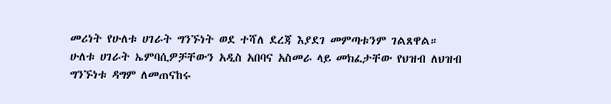መሪነት የሁለቱ ሀገራት ግንኙነት ወደ ተሻለ ደረጃ እያደገ መምጣቱንም ገልጸዋል።
ሁለቱ ሀገራት ኤምባሲዎቻቸውን አዲስ አበባና አስመራ ላይ መክፈታቸው የህዝብ ለህዝብ ግንኙነቱ ዳግም ለመጠናከሩ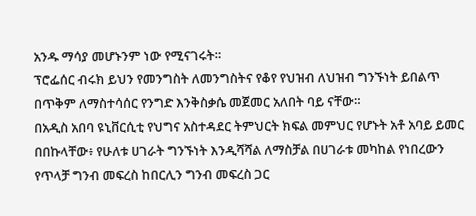አንዱ ማሳያ መሆኑንም ነው የሚናገሩት።
ፕሮፌሰር ብሩክ ይህን የመንግስት ለመንግስትና የቆየ የህዝብ ለህዝብ ግንኙነት ይበልጥ በጥቅም ለማስተሳሰር የንግድ እንቅስቃሴ መጀመር አለበት ባይ ናቸው።
በአዲስ አበባ ዩኒቨርሲቲ የህግና አስተዳደር ትምህርት ክፍል መምህር የሆኑት አቶ አባይ ይመር በበኩላቸው፥ የሁለቱ ሀገራት ግንኙነት እንዲሻሻል ለማስቻል በሀገራቱ መካከል የነበረውን የጥላቻ ግንብ መፍረስ ከበርሊን ግንብ መፍረስ ጋር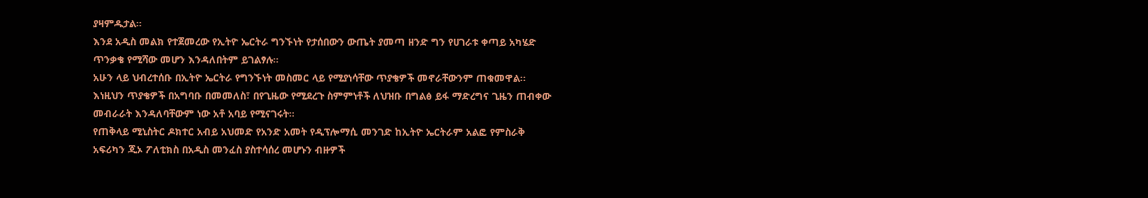ያዛምዱታል።
እንደ አዲስ መልክ የተጀመረው የኢትዮ ኤርትራ ግንኙነት የታሰበውን ውጤት ያመጣ ዘንድ ግን የሀገራቱ ቀጣይ አካሄድ ጥንቃቄ የሚሻው መሆን እንዳለበትም ይገልፃሉ።
አሁን ላይ ህብረተሰቡ በኢትዮ ኤርትራ የግንኙነት መስመር ላይ የሚያነሳቸው ጥያቄዎች መኖራቸውንም ጠቁመዋል፡፡
እነዚህን ጥያቄዎች በአግባቡ በመመለስ፣ በየጊዜው የሚደረጉ ስምምነቶች ለህዝቡ በግልፅ ይፋ ማድረግና ጊዜን ጠብቀው መብራራት እንዳለባቸውም ነው አቶ አባይ የሚናገሩት።
የጠቅላይ ሚኒስትር ዶክተር አብይ አህመድ የአንድ አመት የዲፕሎማሲ መንገድ ከኢትዮ ኤርትራም አልፎ የምስራቅ አፍሪካን ጂኦ ፖለቲክስ በአዲስ መንፈስ ያስተሳሰረ መሆኑን ብዙዎች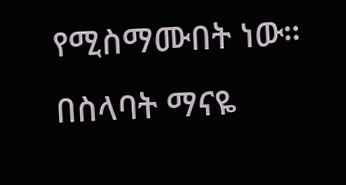የሚስማሙበት ነው።
በስላባት ማናዬ